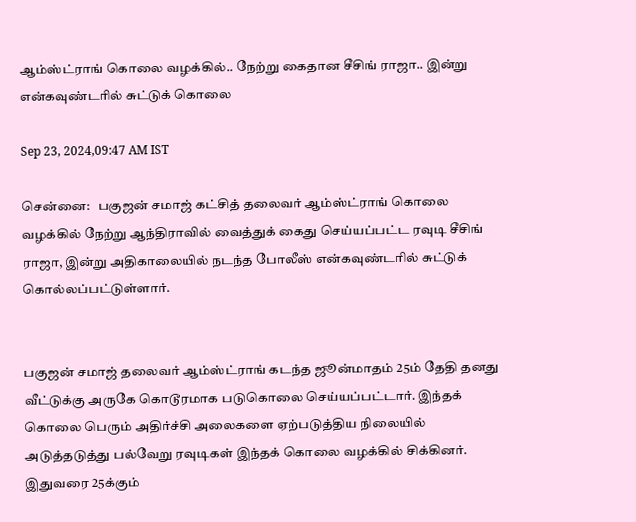ஆம்ஸ்ட்ராங் கொலை வழக்கில்.. நேற்று கைதான சீசிங் ராஜா.. இன்று என்கவுண்டரில் சுட்டுக் கொலை

Sep 23, 2024,09:47 AM IST

சென்னை:   பகுஜன் சமாஜ் கட்சித் தலைவர் ஆம்ஸ்ட்ராங் கொலை வழக்கில் நேற்று ஆந்திராவில் வைத்துக் கைது செய்யப்பட்ட ரவுடி சீசிங் ராஜா, இன்று அதிகாலையில் நடந்த போலீஸ் என்கவுண்டரில் சுட்டுக் கொல்லப்பட்டுள்ளார்.


பகுஜன் சமாஜ் தலைவர் ஆம்ஸ்ட்ராங் கடந்த ஜூன்மாதம் 25ம் தேதி தனது வீட்டுக்கு அருகே கொடூரமாக படுகொலை செய்யப்பட்டார். இந்தக் கொலை பெரும் அதிர்ச்சி அலைகளை ஏற்படுத்திய நிலையில் அடுத்தடுத்து பல்வேறு ரவுடிகள் இந்தக் கொலை வழக்கில் சிக்கினர். இதுவரை 25க்கும்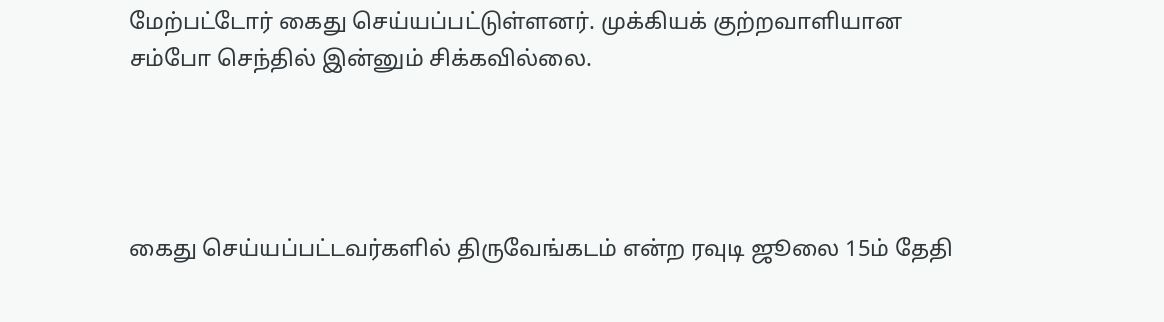மேற்பட்டோர் கைது செய்யப்பட்டுள்ளனர். முக்கியக் குற்றவாளியான சம்போ செந்தில் இன்னும் சிக்கவில்லை.




கைது செய்யப்பட்டவர்களில் திருவேங்கடம் என்ற ரவுடி ஜூலை 15ம் தேதி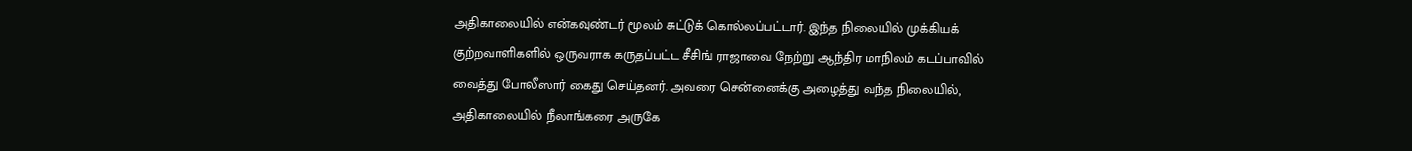அதிகாலையில் என்கவுண்டர் மூலம் சுட்டுக் கொல்லப்பட்டார். இந்த நிலையில் முக்கியக் குற்றவாளிகளில் ஒருவராக கருதப்பட்ட சீசிங் ராஜாவை நேற்று ஆந்திர மாநிலம் கடப்பாவில் வைத்து போலீஸார் கைது செய்தனர். அவரை சென்னைக்கு அழைத்து வந்த நிலையில், அதிகாலையில் நீலாங்கரை அருகே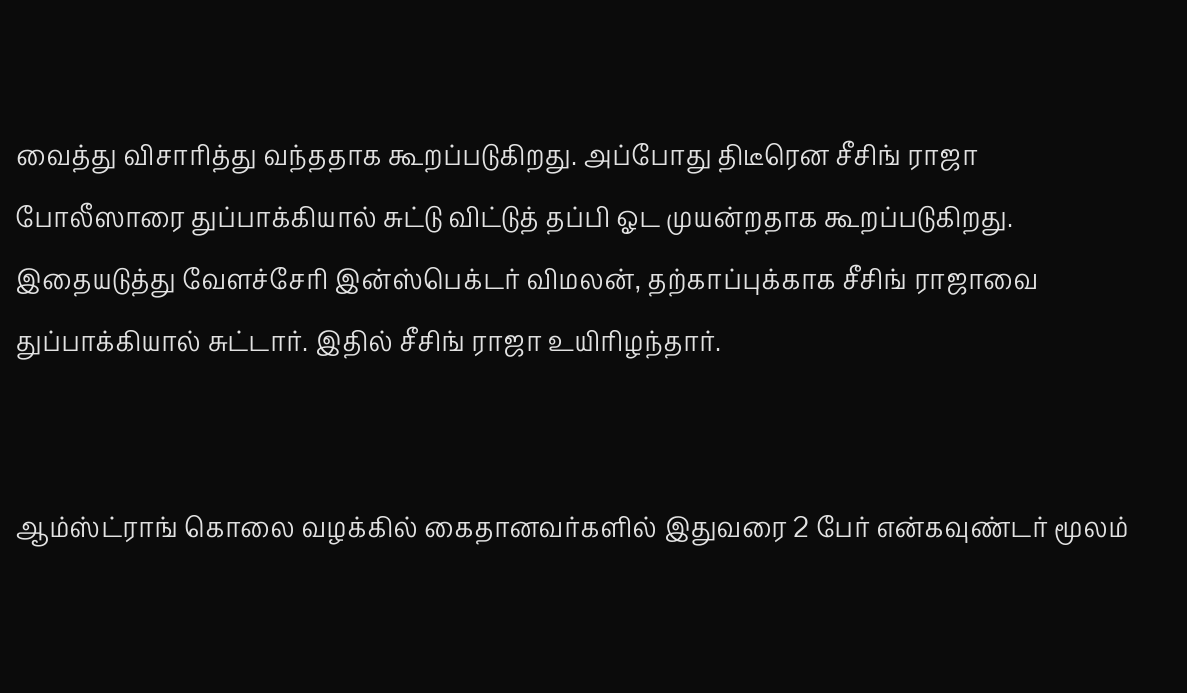வைத்து விசாரித்து வந்ததாக கூறப்படுகிறது. அப்போது திடீரென சீசிங் ராஜா போலீஸாரை துப்பாக்கியால் சுட்டு விட்டுத் தப்பி ஓட முயன்றதாக கூறப்படுகிறது. இதையடுத்து வேளச்சேரி இன்ஸ்பெக்டர் விமலன், தற்காப்புக்காக சீசிங் ராஜாவை துப்பாக்கியால் சுட்டார். இதில் சீசிங் ராஜா உயிரிழந்தார்.


ஆம்ஸ்ட்ராங் கொலை வழக்கில் கைதானவர்களில் இதுவரை 2 பேர் என்கவுண்டர் மூலம்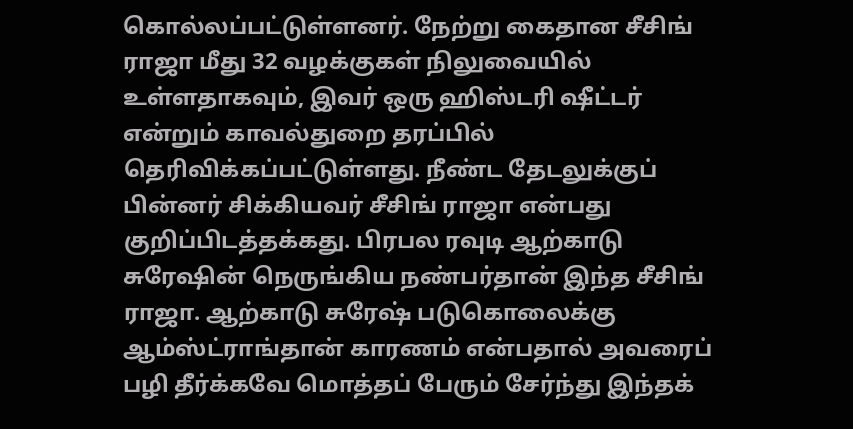கொல்லப்பட்டுள்ளனர். நேற்று கைதான சீசிங் ராஜா மீது 32 வழக்குகள் நிலுவையில் உள்ளதாகவும், இவர் ஒரு ஹிஸ்டரி ஷீட்டர் என்றும் காவல்துறை தரப்பில் தெரிவிக்கப்பட்டுள்ளது. நீண்ட தேடலுக்குப் பின்னர் சிக்கியவர் சீசிங் ராஜா என்பது குறிப்பிடத்தக்கது. பிரபல ரவுடி ஆற்காடு சுரேஷின் நெருங்கிய நண்பர்தான் இந்த சீசிங் ராஜா. ஆற்காடு சுரேஷ் படுகொலைக்கு ஆம்ஸ்ட்ராங்தான் காரணம் என்பதால் அவரைப் பழி தீர்க்கவே மொத்தப் பேரும் சேர்ந்து இந்தக்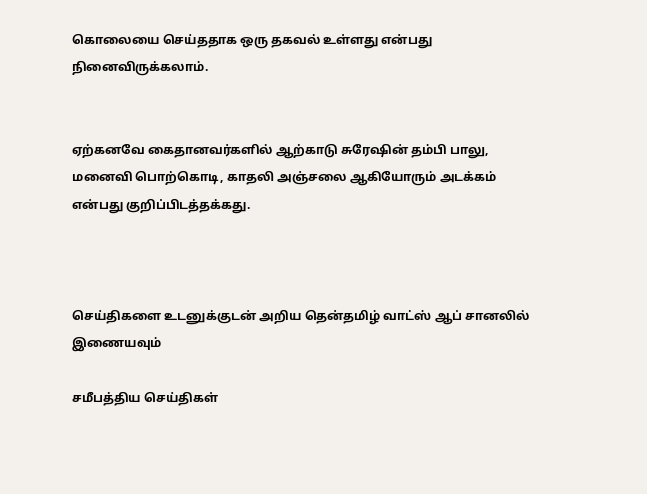கொலையை செய்ததாக ஒரு தகவல் உள்ளது என்பது நினைவிருக்கலாம்.


ஏற்கனவே கைதானவர்களில் ஆற்காடு சுரேஷின் தம்பி பாலு, மனைவி பொற்கொடி, காதலி அஞ்சலை ஆகியோரும் அடக்கம் என்பது குறிப்பிடத்தக்கது.



செய்திகளை உடனுக்குடன் அறிய தென்தமிழ் வாட்ஸ் ஆப் சானலில் இணையவும்

சமீபத்திய செய்திகள்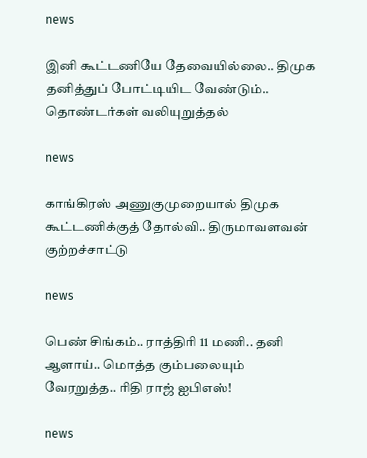news

இனி கூட்டணியே தேவையில்லை.. திமுக தனித்துப் போட்டியிட வேண்டும்.. தொண்டர்கள் வலியுறுத்தல்

news

காங்கிரஸ் அணுகுமுறையால் திமுக கூட்டணிக்குத் தோல்வி.. திருமாவளவன் குற்றச்சாட்டு

news

பெண் சிங்கம்.. ராத்திரி 11 மணி.. தனி ஆளாய்.. மொத்த கும்பலையும் வேரறுத்த.. ரிதி ராஜ் ஐபிஎஸ்!

news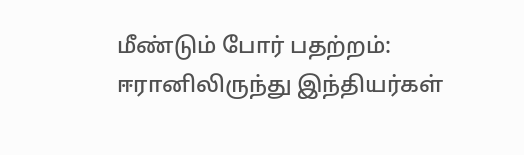மீண்டும் போர் பதற்றம்: ஈரானிலிருந்து இந்தியர்கள்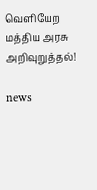வெளியேற மத்திய அரசு அறிவுறுத்தல்!

news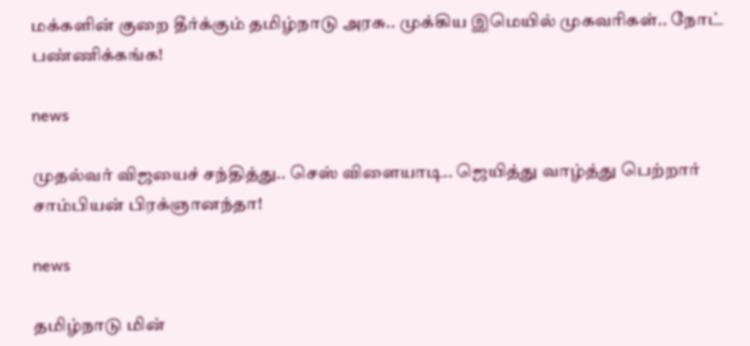மக்களின் குறை தீர்க்கும் தமிழ்நாடு அரசு.. முக்கிய இமெயில் முகவரிகள்.. நோட் பண்ணிக்கங்க!

news

முதல்வர் விஜயைச் சந்தித்து.. செஸ் விளையாடி.. ஜெயித்து வாழ்த்து பெற்றார் சாம்பியன் பிரக்ஞானந்தா!

news

தமிழ்நாடு மின்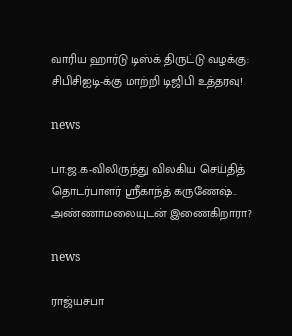வாரிய ஹார்டு டிஸ்க் திருட்டு வழக்கு: சிபிசிஐடி-க்கு மாற்றி டிஜிபி உத்தரவு!

news

பா.ஜ.க-விலிருந்து விலகிய செய்தித் தொடர்பாளர் ஸ்ரீகாந்த் கருணேஷ்.. அண்ணாமலையுடன் இணைகிறாரா?

news

ராஜ்யசபா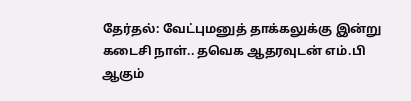தேர்தல்: வேட்புமனுத் தாக்கலுக்கு இன்று கடைசி நாள்.. தவெக ஆதரவுடன் எம்.பி ஆகும்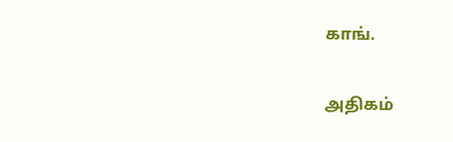காங்.

அதிகம்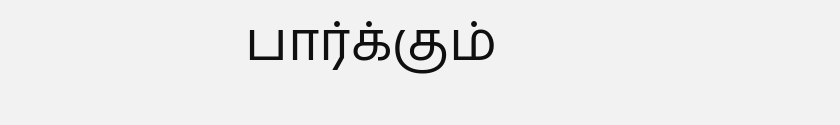பார்க்கும்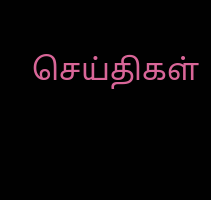செய்திகள்